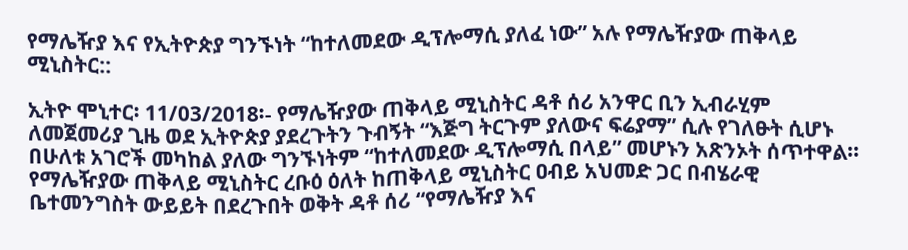የማሌዥያ እና የኢትዮጵያ ግንኙነት “ከተለመደው ዲፕሎማሲ ያለፈ ነው” አሉ የማሌዥያው ጠቅላይ ሚኒስትር::

ኢትዮ ሞኒተር፡ 11/03/2018፡- የማሌዥያው ጠቅላይ ሚኒስትር ዳቶ ሰሪ አንዋር ቢን ኢብራሂም ለመጀመሪያ ጊዜ ወደ ኢትዮጵያ ያደረጉትን ጉብኝት “እጅግ ትርጉም ያለውና ፍሬያማ” ሲሉ የገለፁት ሲሆኑ በሁለቱ አገሮች መካከል ያለው ግንኙነትም “ከተለመደው ዲፕሎማሲ በላይ” መሆኑን አጽንኦት ሰጥተዋል፡፡
የማሌዥያው ጠቅላይ ሚኒስትር ረቡዕ ዕለት ከጠቅላይ ሚኒስትር ዐብይ አህመድ ጋር በብሄራዊ ቤተመንግስት ውይይት በደረጉበት ወቅት ዳቶ ሰሪ “የማሌዥያ እና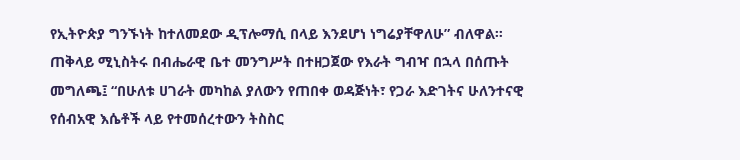የኢትዮጵያ ግንኙነት ከተለመደው ዲፕሎማሲ በላይ እንደሆነ ነግሬያቸዋለሁ” ብለዋል።
ጠቅላይ ሚኒስትሩ በብሔራዊ ቤተ መንግሥት በተዘጋጀው የእራት ግብዣ በኋላ በሰጡት መግለጫ፤ “በሁለቱ ሀገራት መካከል ያለውን የጠበቀ ወዳጅነት፣ የጋራ እድገትና ሁለንተናዊ የሰብአዊ እሴቶች ላይ የተመሰረተውን ትስስር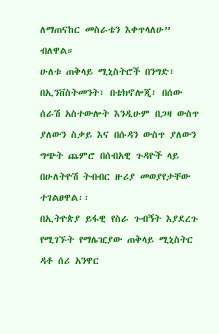ለማጠናከር መስራቴን እቀጥላለሁ” ብለዋል።
ሁለቱ ጠቅላይ ሚኒስትሮች በንግድ፣ በኢንቨስትመንት፣ በቴክኖሎጂ፣ በሰው ሰራሽ አስተውሎት እንዲሁም በጋዛ ውስጥ ያለውን ስቃይ እና በሱዳን ውስጥ ያለውን ግጭት ጨምሮ በሰብአዊ ጉዳዮች ላይ በሁለትዮሽ ትብብር ዙሪያ መወያየታቸው ተገልፀዋል፡፡
በኢትዮጵያ ይፋዊ የስራ ጉብኝት እያደረጉ የሚገኙት የማሌዢያው ጠቅላይ ሚኒስትር ዳቶ ሰሪ አንዋር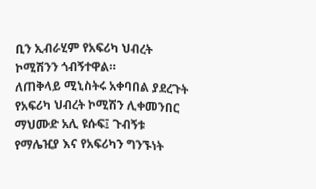ቢን ኢብራሂም የአፍሪካ ህብረት ኮሚሽንን ጎብኝተዋል።
ለጠቅላይ ሚኒስትሩ አቀባበል ያደረጉት የአፍሪካ ህብረት ኮሚሽን ሊቀመንበር ማህሙድ አሊ ዩሱፍ፤ ጉብኝቱ የማሌዢያ እና የአፍሪካን ግንኙነት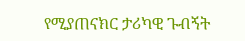የሚያጠናክር ታሪካዊ ጉብኝት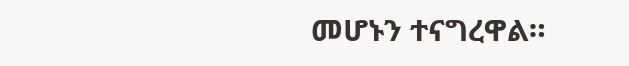መሆኑን ተናግረዋል።